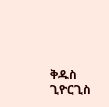ቅዱስ ጊዮርጊስ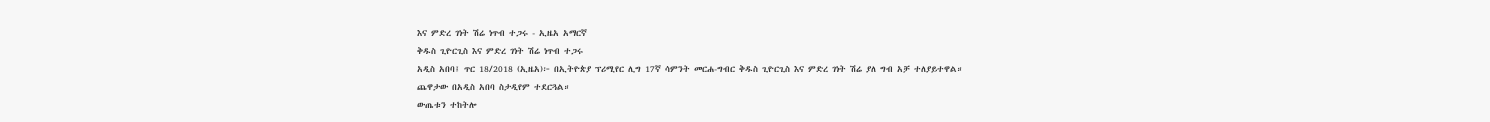እና ምድረ ገነት ሽሬ ነጥብ ተጋሩ - ኢዜአ አማርኛ
ቅዱስ ጊዮርጊስ እና ምድረ ገነት ሽሬ ነጥብ ተጋሩ
አዲስ አበባ፤ ጥር 18/2018 (ኢዜአ)፦ በኢትዮጵያ ፕሪሚየር ሊግ 17ኛ ሳምንት መርሐ-ግብር ቅዱስ ጊዮርጊስ እና ምድረ ገነት ሽሬ ያለ ግብ አቻ ተለያይተዋል።
ጨዋታው በአዲስ አበባ ስታዲየም ተደርጓል።
ውጤቱን ተከትሎ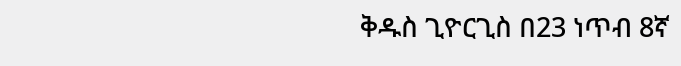ቅዱስ ጊዮርጊስ በ23 ነጥብ 8ኛ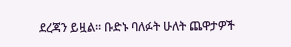ደረጃን ይዟል። ቡድኑ ባለፉት ሁለት ጨዋታዎች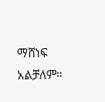ማሸነፍ አልቻለም።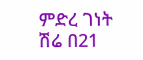ምድረ ገነት ሽሬ በ21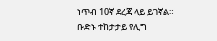ነጥብ 10ኛ ደረጃ ላይ ይገኛል።
ቡድኑ ተከታታይ የሊግ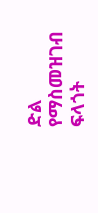ድል የማስመዝገብ ፍላጎት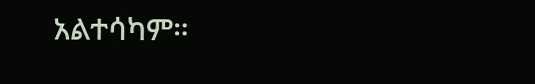አልተሳካም።